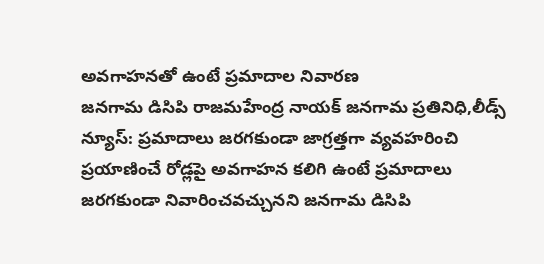అవగాహనతో ఉంటే ప్రమాదాల నివారణ
జనగామ డిసిపి రాజమహేంద్ర నాయక్ జనగామ ప్రతినిధి,లీడ్స్ న్యూస్: ప్రమాదాలు జరగకుండా జాగ్రత్తగా వ్యవహరించి ప్రయాణించే రోడ్లపై అవగాహన కలిగి ఉంటే ప్రమాదాలు జరగకుండా నివారించవచ్చునని జనగామ డిసిపి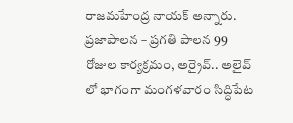రాజమహేంద్ర నాయక్ అన్నారు. ప్రజాపాలన – ప్రగతి పాలన 99 రోజుల కార్యక్రమం, అర్రైవ్.. అలైవ్ లో భాగంగా మంగళవారం సిద్ధిపేట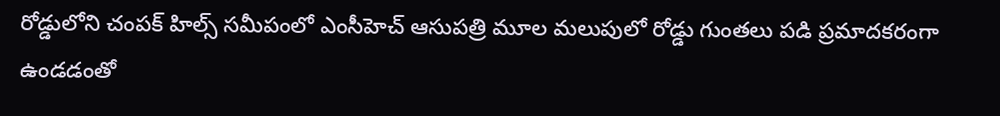రోడ్డులోని చంపక్ హిల్స్ సమీపంలో ఎంసీహెచ్ ఆసుపత్రి మూల మలుపులో రోడ్డు గుంతలు పడి ప్రమాదకరంగా ఉండడంతో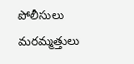పోలీసులు మరమ్మత్తులు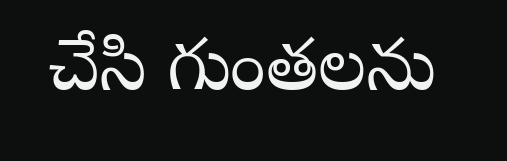చేసి గుంతలను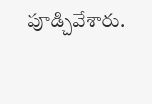పూడ్చివేశారు.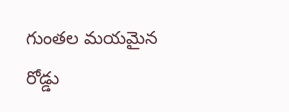గుంతల మయమైన రోడ్డు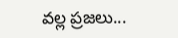వల్ల ప్రజలు...